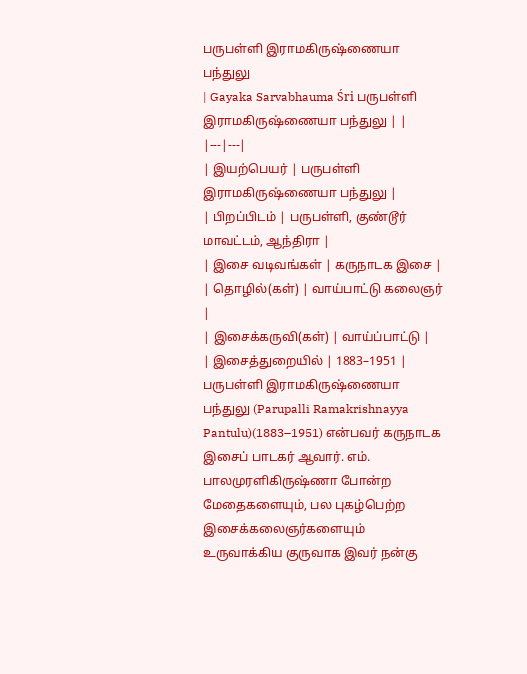பருபள்ளி இராமகிருஷ்ணையா பந்துலு
| Gayaka Sarvabhauma Śri பருபள்ளி இராமகிருஷ்ணையா பந்துலு | |
|---|---|
| இயற்பெயர் | பருபள்ளி இராமகிருஷ்ணையா பந்துலு |
| பிறப்பிடம் | பருபள்ளி, குண்டூர் மாவட்டம், ஆந்திரா |
| இசை வடிவங்கள் | கருநாடக இசை |
| தொழில்(கள்) | வாய்பாட்டு கலைஞர் |
| இசைக்கருவி(கள்) | வாய்ப்பாட்டு |
| இசைத்துறையில் | 1883–1951 |
பருபள்ளி இராமகிருஷ்ணையா பந்துலு (Parupalli Ramakrishnayya Pantulu)(1883–1951) என்பவர் கருநாடக இசைப் பாடகர் ஆவார். எம். பாலமுரளிகிருஷ்ணா போன்ற மேதைகளையும், பல புகழ்பெற்ற இசைக்கலைஞர்களையும் உருவாக்கிய குருவாக இவர் நன்கு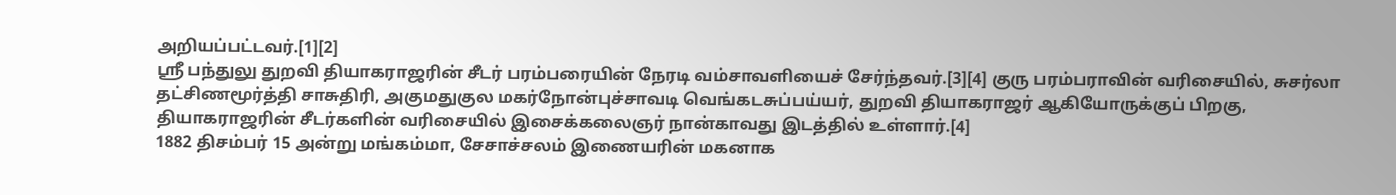அறியப்பட்டவர்.[1][2]
ஸ்ரீ பந்துலு துறவி தியாகராஜரின் சீடர் பரம்பரையின் நேரடி வம்சாவளியைச் சேர்ந்தவர்.[3][4] குரு பரம்பராவின் வரிசையில், சுசர்லா தட்சிணமூர்த்தி சாசுதிரி, அகுமதுகுல மகர்நோன்புச்சாவடி வெங்கடசுப்பய்யர், துறவி தியாகராஜர் ஆகியோருக்குப் பிறகு, தியாகராஜரின் சீடர்களின் வரிசையில் இசைக்கலைஞர் நான்காவது இடத்தில் உள்ளார்.[4]
1882 திசம்பர் 15 அன்று மங்கம்மா, சேசாச்சலம் இணையரின் மகனாக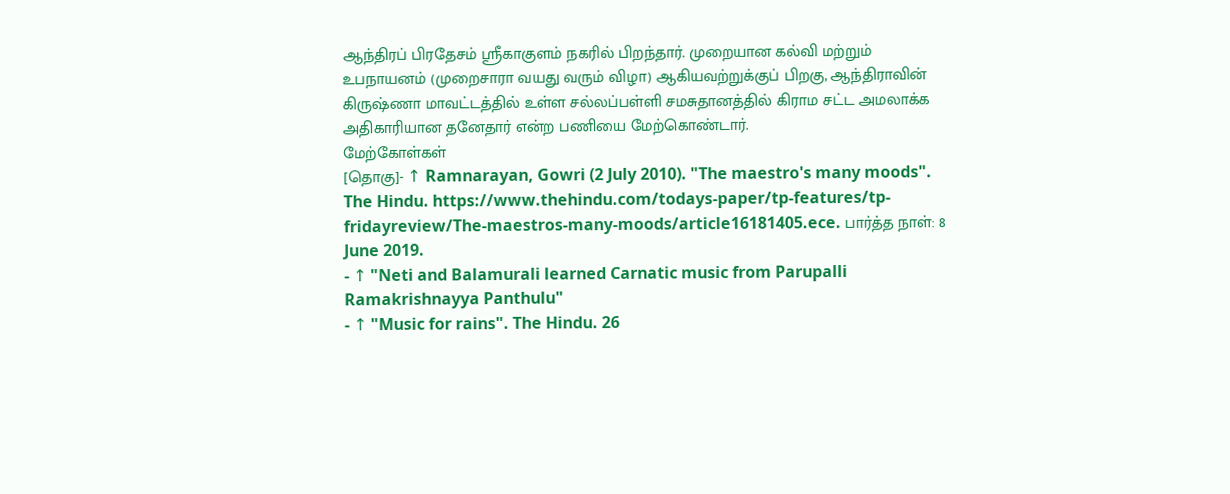ஆந்திரப் பிரதேசம் ஸ்ரீகாகுளம் நகரில் பிறந்தார். முறையான கல்வி மற்றும் உபநாயனம் (முறைசாரா வயது வரும் விழா) ஆகியவற்றுக்குப் பிறகு, ஆந்திராவின் கிருஷ்ணா மாவட்டத்தில் உள்ள சல்லப்பள்ளி சமசுதானத்தில் கிராம சட்ட அமலாக்க அதிகாரியான தனேதார் என்ற பணியை மேற்கொண்டார்.
மேற்கோள்கள்
[தொகு]- ↑ Ramnarayan, Gowri (2 July 2010). "The maestro's many moods". The Hindu. https://www.thehindu.com/todays-paper/tp-features/tp-fridayreview/The-maestros-many-moods/article16181405.ece. பார்த்த நாள்: 8 June 2019.
- ↑ "Neti and Balamurali learned Carnatic music from Parupalli Ramakrishnayya Panthulu"
- ↑ "Music for rains". The Hindu. 26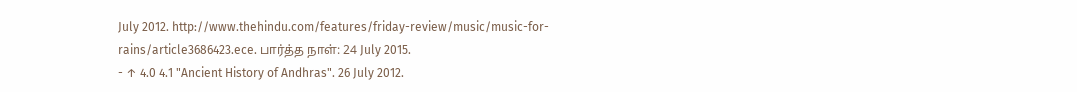July 2012. http://www.thehindu.com/features/friday-review/music/music-for-rains/article3686423.ece. பார்த்த நாள்: 24 July 2015.
- ↑ 4.0 4.1 "Ancient History of Andhras". 26 July 2012.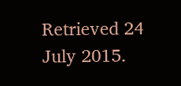Retrieved 24 July 2015.